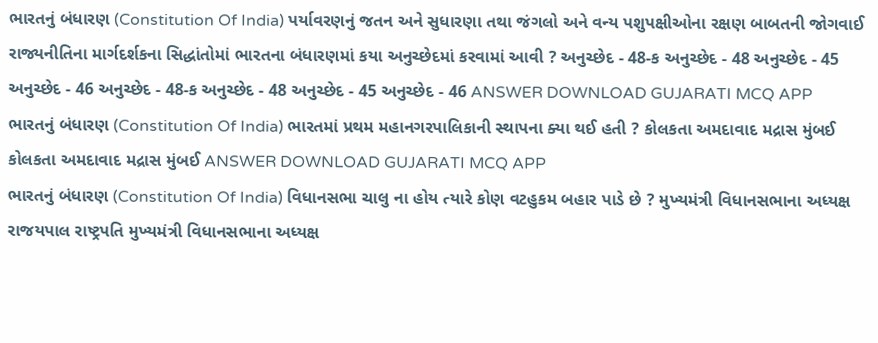ભારતનું બંધારણ (Constitution Of India) પર્યાવરણનું જતન અને સુધારણા તથા જંગલો અને વન્ય પશુપક્ષીઓના રક્ષણ બાબતની જોગવાઈ રાજ્યનીતિના માર્ગદર્શકના સિદ્ધાંતોમાં ભારતના બંધારણમાં કયા અનુચ્છેદમાં કરવામાં આવી ? અનુચ્છેદ - 48-ક અનુચ્છેદ - 48 અનુચ્છેદ - 45 અનુચ્છેદ - 46 અનુચ્છેદ - 48-ક અનુચ્છેદ - 48 અનુચ્છેદ - 45 અનુચ્છેદ - 46 ANSWER DOWNLOAD GUJARATI MCQ APP
ભારતનું બંધારણ (Constitution Of India) ભારતમાં પ્રથમ મહાનગરપાલિકાની સ્થાપના ક્યા થઈ હતી ? કોલકતા અમદાવાદ મદ્રાસ મુંબઈ કોલકતા અમદાવાદ મદ્રાસ મુંબઈ ANSWER DOWNLOAD GUJARATI MCQ APP
ભારતનું બંધારણ (Constitution Of India) વિધાનસભા ચાલુ ના હોય ત્યારે કોણ વટહુકમ બહાર પાડે છે ? મુખ્યમંત્રી વિધાનસભાના અધ્યક્ષ રાજયપાલ રાષ્ટ્રપતિ મુખ્યમંત્રી વિધાનસભાના અધ્યક્ષ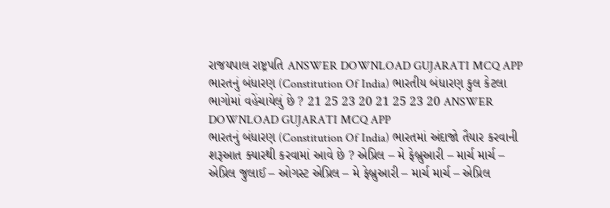રાજયપાલ રાષ્ટ્રપતિ ANSWER DOWNLOAD GUJARATI MCQ APP
ભારતનું બંધારણ (Constitution Of India) ભારતીય બંધારણ કુલ કેટલા ભાગોમાં વહેંચાયેલું છે ? 21 25 23 20 21 25 23 20 ANSWER DOWNLOAD GUJARATI MCQ APP
ભારતનું બંધારણ (Constitution Of India) ભારતમાં અંદાજો તૈયાર કરવાની શરૂઆત ક્યારથી કરવામાં આવે છે ? એપ્રિલ – મે ફેબ્રુઆરી – માર્ચ માર્ચ – એપ્રિલ જુલાઈ – ઓગસ્ટ એપ્રિલ – મે ફેબ્રુઆરી – માર્ચ માર્ચ – એપ્રિલ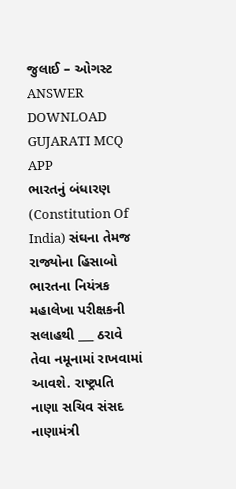જુલાઈ – ઓગસ્ટ ANSWER DOWNLOAD GUJARATI MCQ APP
ભારતનું બંધારણ (Constitution Of India) સંઘના તેમજ રાજ્યોના હિસાબો ભારતના નિયંત્રક મહાલેખા પરીક્ષકની સલાહથી ___ ઠરાવે તેવા નમૂનામાં રાખવામાં આવશે. રાષ્ટ્રપતિ નાણા સચિવ સંસદ નાણામંત્રી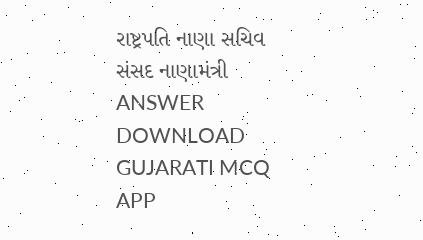રાષ્ટ્રપતિ નાણા સચિવ સંસદ નાણામંત્રી ANSWER DOWNLOAD GUJARATI MCQ APP